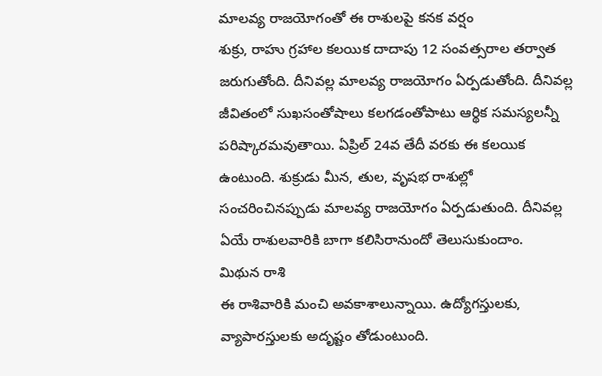మాలవ్య రాజయోగంతో ఈ రాశులపై కనక వర్షం
శుక్రు, రాహు గ్రహాల కలయిక దాదాపు 12 సంవత్సరాల తర్వాత జరుగుతోంది. దీనివల్ల మాలవ్య రాజయోగం ఏర్పడుతోంది. దీనివల్ల జీవితంలో సుఖసంతోషాలు కలగడంతోపాటు ఆర్థిక సమస్యలన్నీ పరిష్కారమవుతాయి. ఏప్రిల్ 24వ తేదీ వరకు ఈ కలయిక ఉంటుంది. శుక్రుడు మీన, తుల, వృషభ రాశుల్లో సంచరించినప్పుడు మాలవ్య రాజయోగం ఏర్పడుతుంది. దీనివల్ల ఏయే రాశులవారికి బాగా కలిసిరానుందో తెలుసుకుందాం.
మిథున రాశి
ఈ రాశివారికి మంచి అవకాశాలున్నాయి. ఉద్యోగస్తులకు, వ్యాపారస్తులకు అదృష్టం తోడుంటుంది.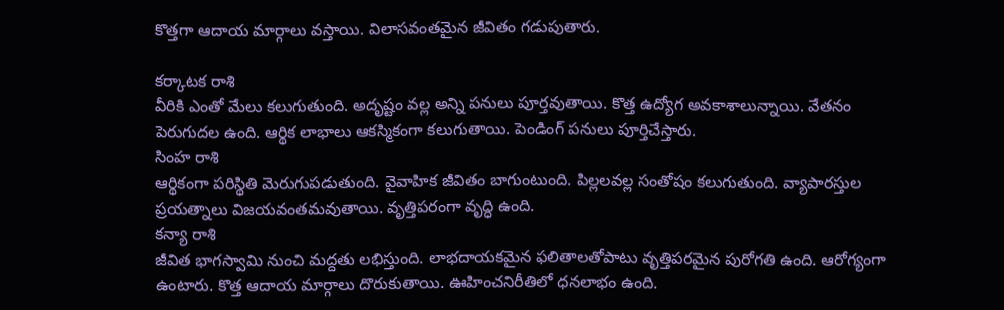కొత్తగా ఆదాయ మార్గాలు వస్తాయి. విలాసవంతమైన జీవితం గడుపుతారు.

కర్కాటక రాశి
వీరికి ఎంతో మేలు కలుగుతుంది. అదృష్టం వల్ల అన్ని పనులు పూర్తవుతాయి. కొత్త ఉద్యోగ అవకాశాలున్నాయి. వేతనం పెరుగుదల ఉంది. ఆర్థిక లాభాలు ఆకస్మికంగా కలుగుతాయి. పెండింగ్ పనులు పూర్తిచేస్తారు.
సింహ రాశి
ఆర్థికంగా పరిస్థితి మెరుగుపడుతుంది. వైవాహిక జీవితం బాగుంటుంది. పిల్లలవల్ల సంతోషం కలుగుతుంది. వ్యాపారస్తుల ప్రయత్నాలు విజయవంతమవుతాయి. వృత్తిపరంగా వృద్ధి ఉంది.
కన్యా రాశి
జీవిత భాగస్వామి నుంచి మద్దతు లభిస్తుంది. లాభదాయకమైన ఫలితాలతోపాటు వృత్తిపరమైన పురోగతి ఉంది. ఆరోగ్యంగా ఉంటారు. కొత్త ఆదాయ మార్గాలు దొరుకుతాయి. ఊహించనిరీతిలో ధనలాభం ఉంది.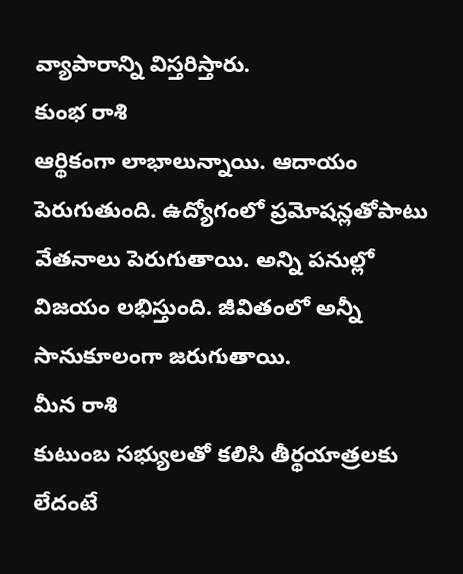వ్యాపారాన్ని విస్తరిస్తారు.
కుంభ రాశి
ఆర్థికంగా లాభాలున్నాయి. ఆదాయం పెరుగుతుంది. ఉద్యోగంలో ప్రమోషన్లతోపాటు వేతనాలు పెరుగుతాయి. అన్ని పనుల్లో విజయం లభిస్తుంది. జీవితంలో అన్నీ సానుకూలంగా జరుగుతాయి.
మీన రాశి
కుటుంబ సభ్యులతో కలిసి తీర్థయాత్రలకు లేదంటే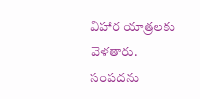విహార యాత్రలకు వెళతారు. సంపదను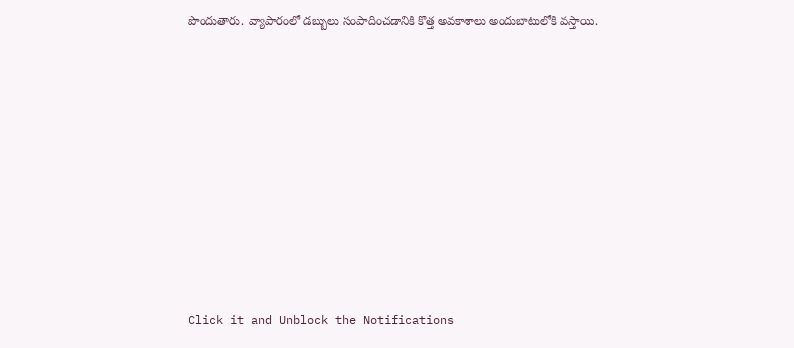పొందుతారు. వ్యాపారంలో డబ్బులు సంపాదించడానికి కొత్త అవకాశాలు అందుబాటులోకి వస్తాయి.












Click it and Unblock the Notifications